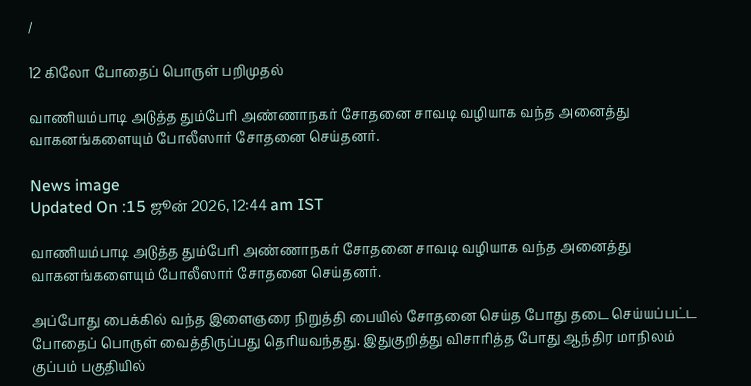/

12 கிலோ போதைப் பொருள் பறிமுதல்

வாணியம்பாடி அடுத்த தும்பேரி அண்ணாநகர் சோதனை சாவடி வழியாக வந்த அனைத்து வாகனங்களையும் போலீஸார் சோதனை செய்தனர்.

News image
Updated On :15 ஜூன் 2026, 12:44 am IST

வாணியம்பாடி அடுத்த தும்பேரி அண்ணாநகர் சோதனை சாவடி வழியாக வந்த அனைத்து வாகனங்களையும் போலீஸார் சோதனை செய்தனர்.

அப்போது பைக்கில் வந்த இளைஞரை நிறுத்தி பையில் சோதனை செய்த போது தடை செய்யப்பட்ட போதைப் பொருள் வைத்திருப்பது தெரியவந்தது. இதுகுறித்து விசாரித்த போது ஆந்திர மாநிலம் குப்பம் பகுதியில்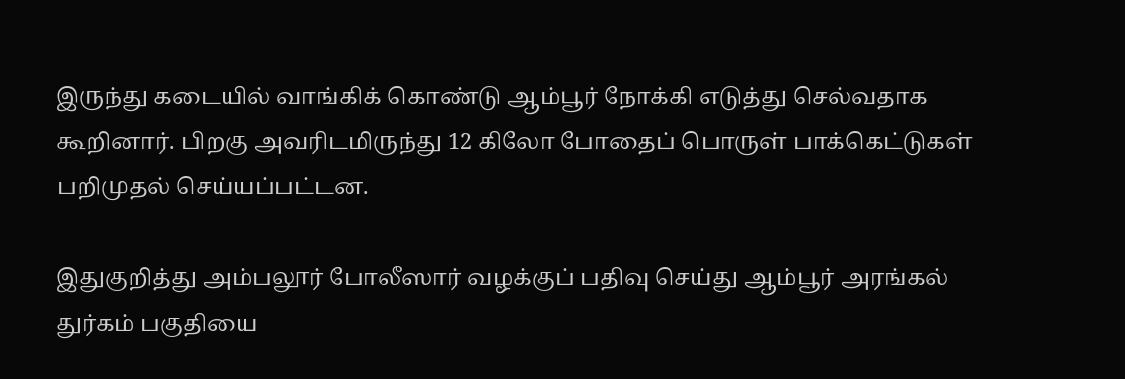இருந்து கடையில் வாங்கிக் கொண்டு ஆம்பூர் நோக்கி எடுத்து செல்வதாக கூறினார். பிறகு அவரிடமிருந்து 12 கிலோ போதைப் பொருள் பாக்கெட்டுகள் பறிமுதல் செய்யப்பட்டன.

இதுகுறித்து அம்பலூர் போலீஸார் வழக்குப் பதிவு செய்து ஆம்பூர் அரங்கல் துர்கம் பகுதியை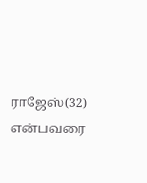ராஜேஸ்(32) என்பவரை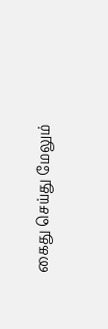கைது செய்து மேலும்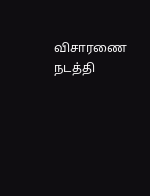விசாரணை நடத்தி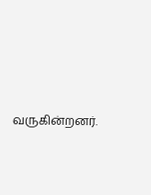வருகின்றனர்.